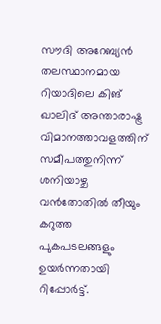സൗദി അറേബ്യൻ തലസ്ഥാനമായ റിയാദിലെ കിങ് ഖാലിദ് അന്താരാഷ്ട്ര വിമാനത്താവളത്തിന് സമീപത്തുനിന്ന് ശനിയാഴ്ച വൻതോതിൽ തീയും കറുത്ത പുകപടലങ്ങളും ഉയർന്നതായി റിപ്പോർട്ട്.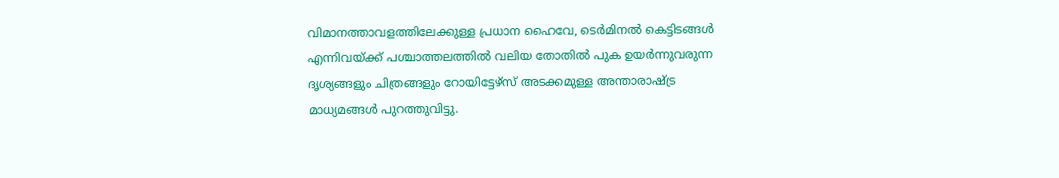വിമാനത്താവളത്തിലേക്കുള്ള പ്രധാന ഹൈവേ, ടെർമിനൽ കെട്ടിടങ്ങൾ എന്നിവയ്ക്ക് പശ്ചാത്തലത്തിൽ വലിയ തോതിൽ പുക ഉയർന്നുവരുന്ന ദൃശ്യങ്ങളും ചിത്രങ്ങളും റോയിട്ടേഴ്സ് അടക്കമുള്ള അന്താരാഷ്ട്ര മാധ്യമങ്ങൾ പുറത്തുവിട്ടു.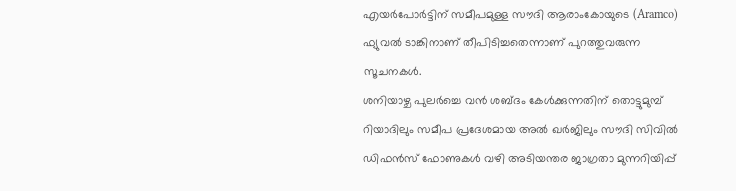എയർപോർട്ടിന് സമീപമുള്ള സൗദി ആരാംകോയുടെ (Aramco) ഫ്യുവൽ ടാങ്കിനാണ് തീപിടിച്ചതെന്നാണ് പുറത്തുവരുന്ന സൂചനകൾ.
ശനിയാഴ്ച പുലർച്ചെ വൻ ശബ്ദം കേൾക്കുന്നതിന് തൊട്ടുമുമ്പ് റിയാദിലും സമീപ പ്രദേശമായ അൽ ഖർജിലും സൗദി സിവിൽ ഡിഫൻസ് ഫോണുകൾ വഴി അടിയന്തര ജാഗ്രതാ മുന്നറിയിപ്പ്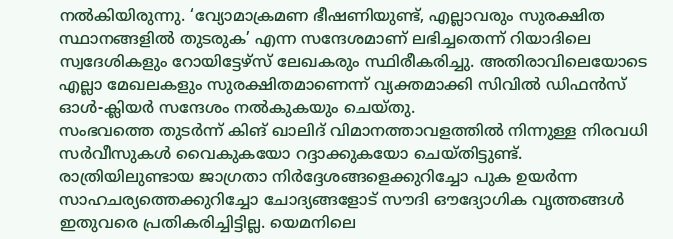നൽകിയിരുന്നു. ‘വ്യോമാക്രമണ ഭീഷണിയുണ്ട്, എല്ലാവരും സുരക്ഷിത സ്ഥാനങ്ങളിൽ തുടരുക’ എന്ന സന്ദേശമാണ് ലഭിച്ചതെന്ന് റിയാദിലെ സ്വദേശികളും റോയിട്ടേഴ്സ് ലേഖകരും സ്ഥിരീകരിച്ചു. അതിരാവിലെയോടെ എല്ലാ മേഖലകളും സുരക്ഷിതമാണെന്ന് വ്യക്തമാക്കി സിവിൽ ഡിഫൻസ് ഓൾ-ക്ലിയർ സന്ദേശം നൽകുകയും ചെയ്തു.
സംഭവത്തെ തുടർന്ന് കിങ് ഖാലിദ് വിമാനത്താവളത്തിൽ നിന്നുള്ള നിരവധി സർവീസുകൾ വൈകുകയോ റദ്ദാക്കുകയോ ചെയ്തിട്ടുണ്ട്. രാത്രിയിലുണ്ടായ ജാഗ്രതാ നിർദ്ദേശങ്ങളെക്കുറിച്ചോ പുക ഉയർന്ന സാഹചര്യത്തെക്കുറിച്ചോ ചോദ്യങ്ങളോട് സൗദി ഔദ്യോഗിക വൃത്തങ്ങൾ ഇതുവരെ പ്രതികരിച്ചിട്ടില്ല. യെമനിലെ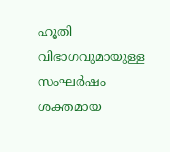ഹൂതി വിഭാഗവുമായുള്ള സംഘർഷം ശക്തമായ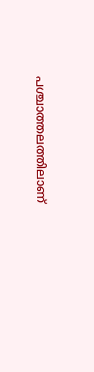പശ്ചാത്തലത്തിലാണ്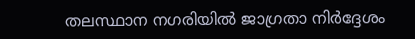തലസ്ഥാന നഗരിയിൽ ജാഗ്രതാ നിർദ്ദേശം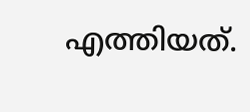എത്തിയത്.